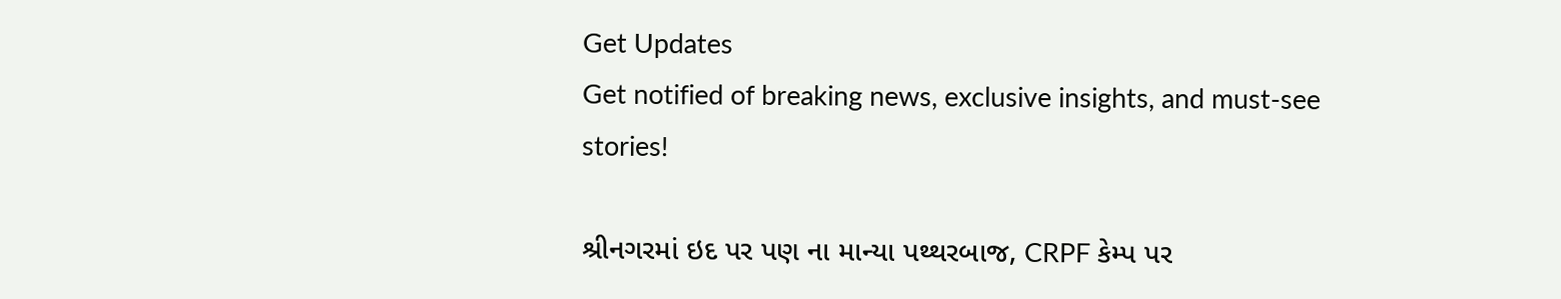Get Updates
Get notified of breaking news, exclusive insights, and must-see stories!

શ્રીનગરમાં ઇદ પર પણ ના માન્યા પથ્થરબાજ, CRPF કેમ્પ પર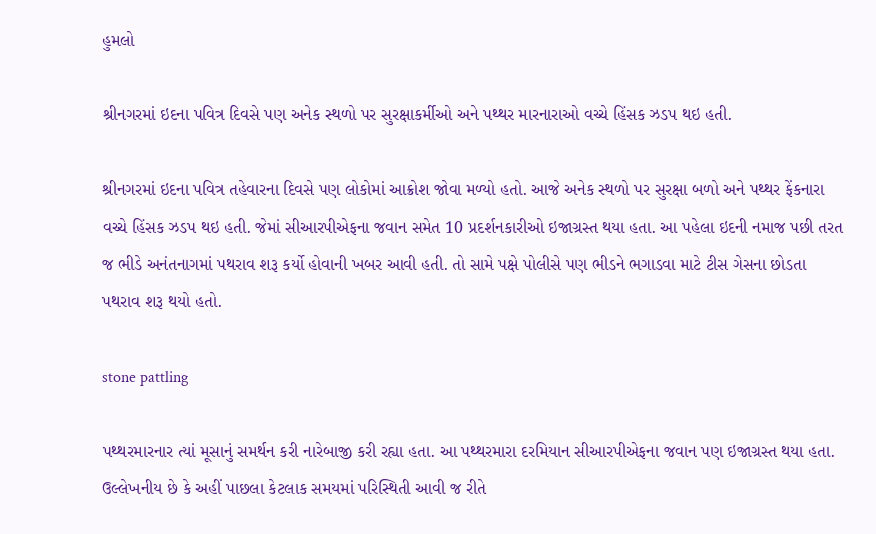હુમલો

શ્રીનગરમાં ઇદના પવિત્ર દિવસે પણ અનેક સ્થળો પર સુરક્ષાકર્મીઓ અને પથ્થર મારનારાઓ વચ્ચે હિંસક ઝડપ થઇ હતી.

શ્રીનગરમાં ઇદના પવિત્ર તહેવારના દિવસે પણ લોકોમાં આક્રોશ જોવા મળ્યો હતો. આજે અનેક સ્થળો પર સુરક્ષા બળો અને પથ્થર ફેંકનારા વચ્ચે હિંસક ઝડપ થઇ હતી. જેમાં સીઆરપીએફના જવાન સમેત 10 પ્રદર્શનકારીઓ ઇજાગ્રસ્ત થયા હતા. આ પહેલા ઇદની નમાજ પછી તરત જ ભીડે અનંતનાગમાં પથરાવ શરૂ કર્યો હોવાની ખબર આવી હતી. તો સામે પક્ષે પોલીસે પણ ભીડને ભગાડવા માટે ટીસ ગેસના છોડતા પથરાવ શરૂ થયો હતો.

stone pattling

પથ્થરમારનાર ત્યાં મૂસાનું સમર્થન કરી નારેબાજી કરી રહ્યા હતા. આ પથ્થરમારા દરમિયાન સીઆરપીએફના જવાન પણ ઇજાગ્રસ્ત થયા હતા. ઉલ્લેખનીય છે કે અહીં પાછલા કેટલાક સમયમાં પરિસ્થિતી આવી જ રીતે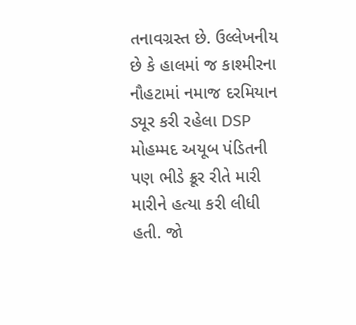તનાવગ્રસ્ત છે. ઉલ્લેખનીય છે કે હાલમાં જ કાશ્મીરના નૌહટામાં નમાજ દરમિયાન ડ્યૂર કરી રહેલા DSP મોહમ્મદ અયૂબ પંડિતની પણ ભીડે ક્રૂર રીતે મારી મારીને હત્યા કરી લીધી હતી. જો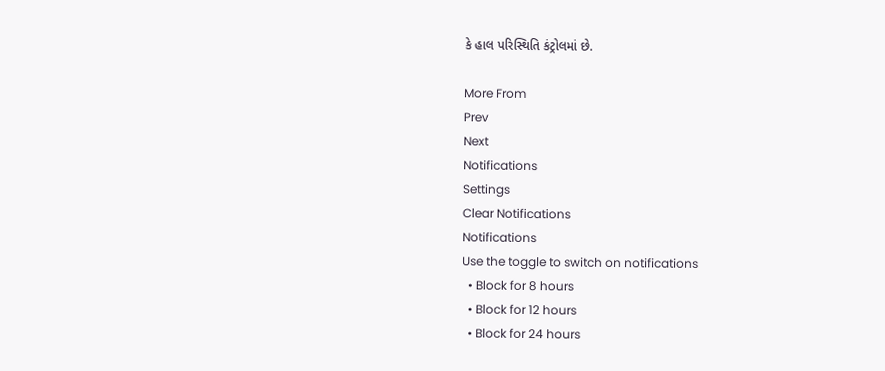કે હાલ પરિસ્થિતિ કંટ્રોલમાં છે.

More From
Prev
Next
Notifications
Settings
Clear Notifications
Notifications
Use the toggle to switch on notifications
  • Block for 8 hours
  • Block for 12 hours
  • Block for 24 hours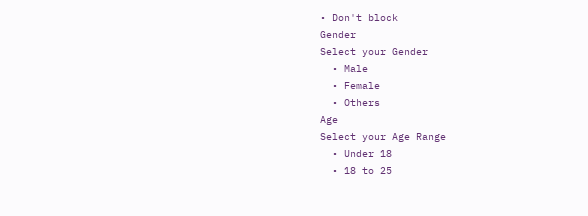• Don't block
Gender
Select your Gender
  • Male
  • Female
  • Others
Age
Select your Age Range
  • Under 18
  • 18 to 25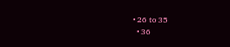• 26 to 35
  • 36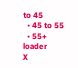to 45
  • 45 to 55
  • 55+
loader
X